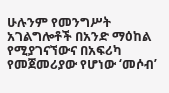ሁሉንም የመንግሥት አገልግሎቶች በአንድ ማዕከል የሚያገናኘውና በአፍሪካ የመጀመሪያው የሆነው ‘መሶብ’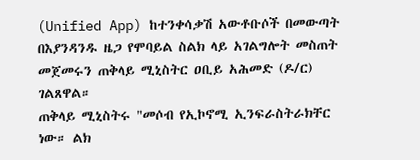(Unified App) ከተንቀሳቃሽ አውቶቡሶች በመውጣት በእያንዳንዱ ዜጋ የሞባይል ስልክ ላይ አገልግሎት መስጠት መጀመሩን ጠቅላይ ሚኒስትር ዐቢይ አሕመድ (ዶ/ር) ገልጸዋል።
ጠቅላይ ሚኒስትሩ "መሶብ የኢኮኖሚ ኢንፍራስትራክቸር ነው። ልክ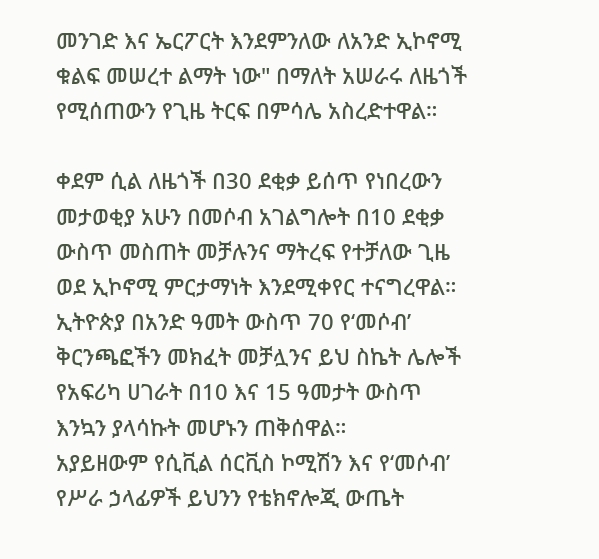መንገድ እና ኤርፖርት እንደምንለው ለአንድ ኢኮኖሚ ቁልፍ መሠረተ ልማት ነው" በማለት አሠራሩ ለዜጎች የሚሰጠውን የጊዜ ትርፍ በምሳሌ አስረድተዋል።

ቀደም ሲል ለዜጎች በ30 ደቂቃ ይሰጥ የነበረውን መታወቂያ አሁን በመሶብ አገልግሎት በ10 ደቂቃ ውስጥ መስጠት መቻሉንና ማትረፍ የተቻለው ጊዜ ወደ ኢኮኖሚ ምርታማነት እንደሚቀየር ተናግረዋል።
ኢትዮጵያ በአንድ ዓመት ውስጥ 70 የ‘መሶብ’ ቅርንጫፎችን መክፈት መቻሏንና ይህ ስኬት ሌሎች የአፍሪካ ሀገራት በ10 እና 15 ዓመታት ውስጥ እንኳን ያላሳኩት መሆኑን ጠቅሰዋል።
አያይዘውም የሲቪል ሰርቪስ ኮሚሽን እና የ‘መሶብ’ የሥራ ኃላፊዎች ይህንን የቴክኖሎጂ ውጤት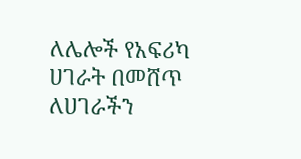ለሌሎች የአፍሪካ ሀገራት በመሸጥ ለሀገራችን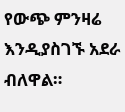የውጭ ምንዛሬ እንዲያስገኙ አደራ ብለዋል።